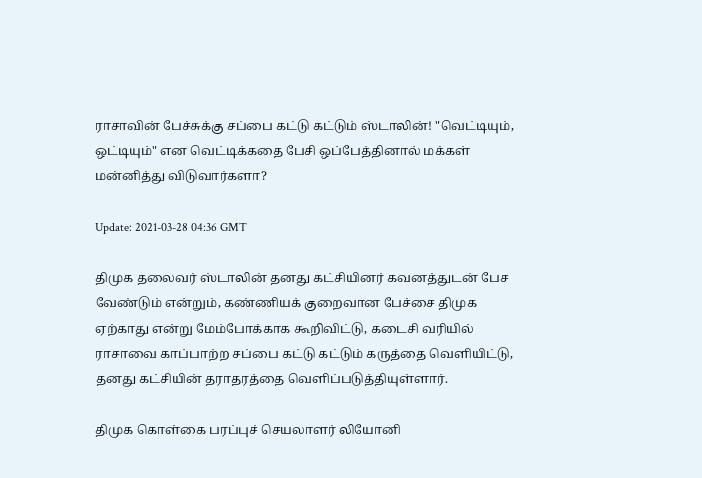ராசாவின் பேச்சுக்கு சப்பை கட்டு கட்டும் ஸ்டாலின்! "வெட்டியும், ஒட்டியும்" என வெட்டிக்கதை பேசி ஒப்பேத்தினால் மக்கள் மன்னித்து விடுவார்களா?

Update: 2021-03-28 04:36 GMT

திமுக தலைவர் ஸ்டாலின் தனது கட்சியினர் கவனத்துடன் பேச வேண்டும் என்றும், கண்ணியக் குறைவான பேச்சை திமுக ஏற்காது என்று மேம்போக்காக கூறிவிட்டு, கடைசி வரியில் ராசாவை காப்பாற்ற சப்பை கட்டு கட்டும் கருத்தை வெளியிட்டு, தனது கட்சியின் தராதரத்தை வெளிப்படுத்தியுள்ளார்.

திமுக கொள்கை பரப்புச் செயலாளர் லியோனி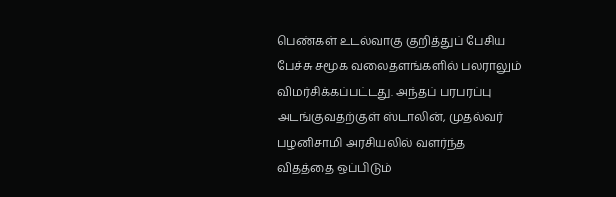பெண்கள் உடல்வாகு குறித்துப் பேசிய பேச்சு சமூக வலைதளங்களில் பலராலும் விமர்சிக்கப்பட்டது. அந்தப் பரபரப்பு அடங்குவதற்குள் ஸ்டாலின், முதல்வர் பழனிசாமி அரசியலில் வளர்ந்த விதத்தை ஒப்பிடும்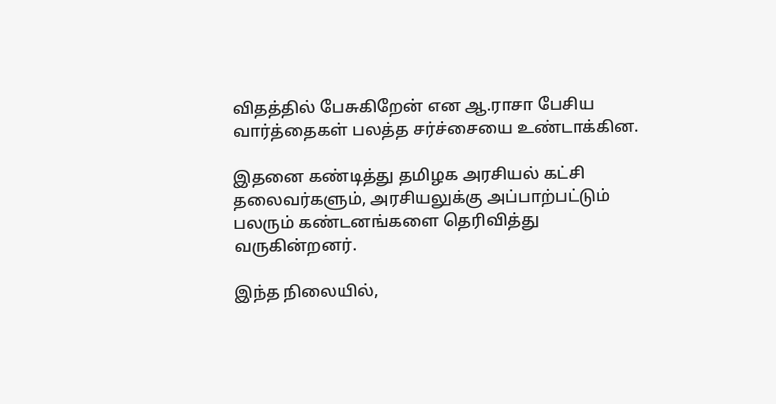விதத்தில் பேசுகிறேன் என ஆ.ராசா பேசிய வார்த்தைகள் பலத்த சர்ச்சையை உண்டாக்கின.

இதனை கண்டித்து தமிழக அரசியல் கட்சி தலைவர்களும், அரசியலுக்கு அப்பாற்பட்டும் பலரும் கண்டனங்களை தெரிவித்து வருகின்றனர்.

இந்த நிலையில்,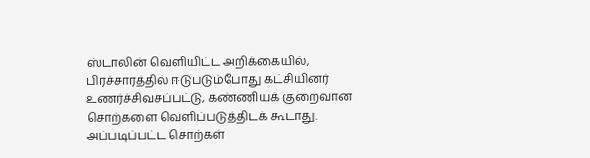ஸ்டாலின் வெளியிட்ட அறிக்கையில், பிரச்சாரத்தில் ஈடுபடும்போது கட்சியினர் உணர்ச்சிவசப்பட்டு, கண்ணியக் குறைவான சொற்களை வெளிப்படுத்திடக் கூடாது. அப்படிப்பட்ட சொற்கள்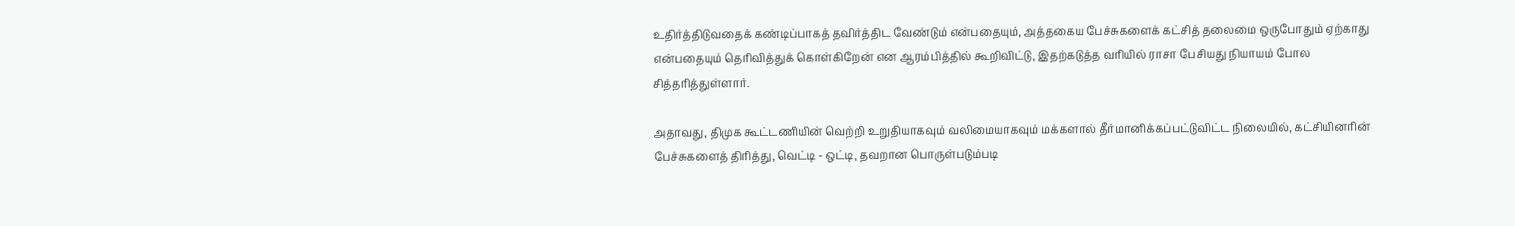உதிர்த்திடுவதைக் கண்டிப்பாகத் தவிர்த்திட வேண்டும் என்பதையும், அத்தகைய பேச்சுகளைக் கட்சித் தலைமை ஒருபோதும் ஏற்காது என்பதையும் தெரிவித்துக் கொள்கிறேன் என ஆரம்பித்தில் கூறிவிட்டு, இதற்கடுத்த வரியில் ராசா பேசியது நியாயம் போல சித்தரித்துள்ளார்.

அதாவது, திமுக கூட்டணியின் வெற்றி உறுதியாகவும் வலிமையாகவும் மக்களால் தீர்மானிக்கப்பட்டுவிட்ட நிலையில், கட்சியினரின் பேச்சுகளைத் திரித்து, வெட்டி - ஒட்டி, தவறான பொருள்படும்படி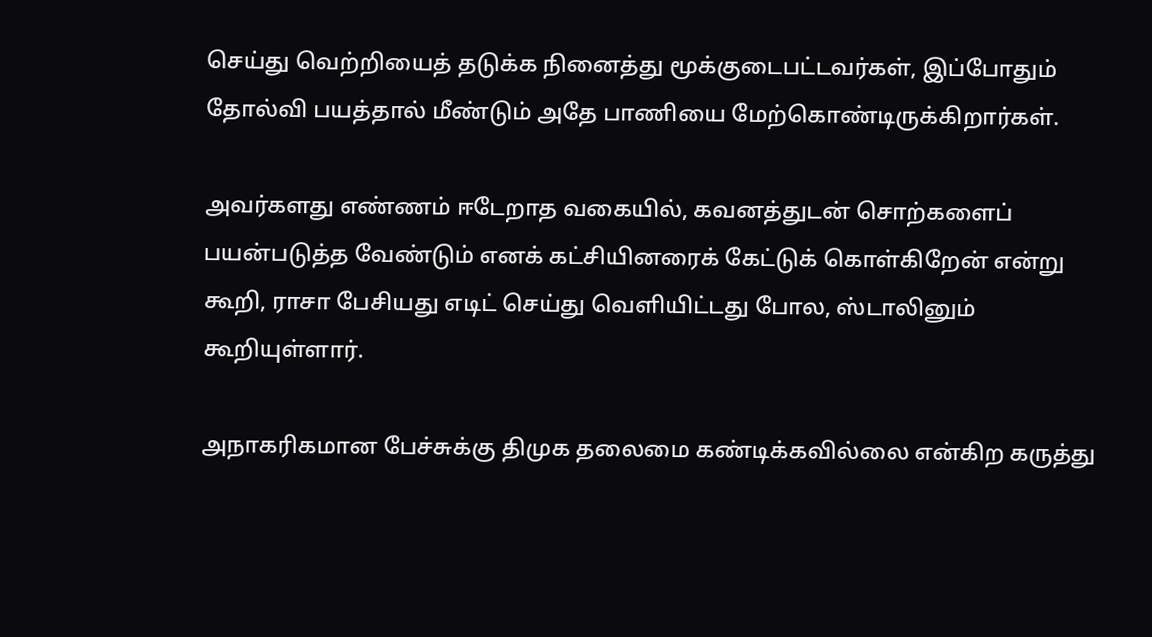செய்து வெற்றியைத் தடுக்க நினைத்து மூக்குடைபட்டவர்கள், இப்போதும் தோல்வி பயத்தால் மீண்டும் அதே பாணியை மேற்கொண்டிருக்கிறார்கள்.

அவர்களது எண்ணம் ஈடேறாத வகையில், கவனத்துடன் சொற்களைப் பயன்படுத்த வேண்டும் எனக் கட்சியினரைக் கேட்டுக் கொள்கிறேன் என்று கூறி, ராசா பேசியது எடிட் செய்து வெளியிட்டது போல, ஸ்டாலினும் கூறியுள்ளார்.

அநாகரிகமான பேச்சுக்கு திமுக தலைமை கண்டிக்கவில்லை என்கிற கருத்து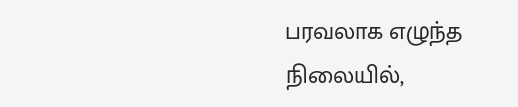பரவலாக எழுந்த நிலையில்,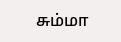சும்மா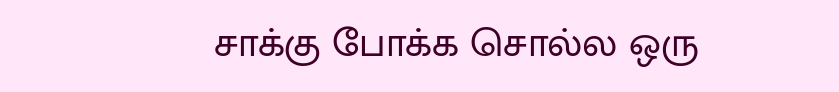சாக்கு போக்க சொல்ல ஒரு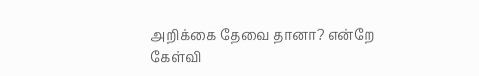அறிக்கை தேவை தானா? என்றே கேள்வி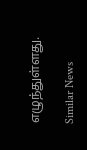எழுந்துள்ளது.

Similar News